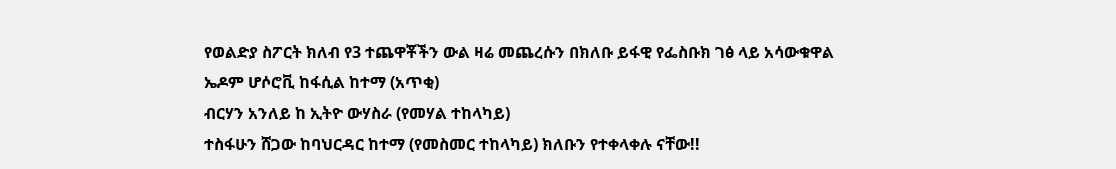የወልድያ ስፖርት ክለብ የ3 ተጨዋቾችን ውል ዛሬ መጨረሱን በክለቡ ይፋዊ የፌስቡክ ገፅ ላይ አሳውቁዋል
ኤዶም ሆሶሮቪ ከፋሲል ከተማ (አጥቂ)
ብርሃን አንለይ ከ ኢትዮ ውሃስራ (የመሃል ተከላካይ)
ተስፋሁን ሸጋው ከባህርዳር ከተማ (የመስመር ተከላካይ) ክለቡን የተቀላቀሉ ናቸው!!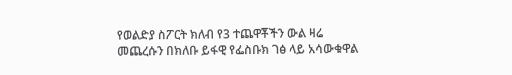የወልድያ ስፖርት ክለብ የ3 ተጨዋቾችን ውል ዛሬ መጨረሱን በክለቡ ይፋዊ የፌስቡክ ገፅ ላይ አሳውቁዋል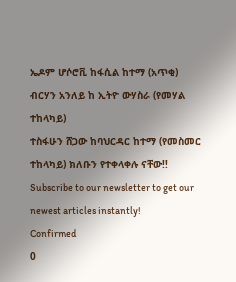ኤዶም ሆሶሮቪ ከፋሲል ከተማ (አጥቂ)
ብርሃን አንለይ ከ ኢትዮ ውሃስራ (የመሃል ተከላካይ)
ተስፋሁን ሸጋው ከባህርዳር ከተማ (የመስመር ተከላካይ) ክለቡን የተቀላቀሉ ናቸው!!
Subscribe to our newsletter to get our newest articles instantly!
Confirmed
0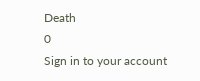Death
0
Sign in to your account